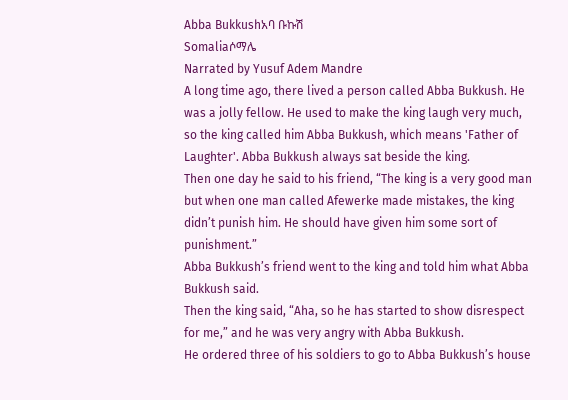Abba Bukkushአባ ቡኩሽ
Somaliaሶማሌ
Narrated by Yusuf Adem Mandre
A long time ago, there lived a person called Abba Bukkush. He was a jolly fellow. He used to make the king laugh very much, so the king called him Abba Bukkush, which means 'Father of Laughter'. Abba Bukkush always sat beside the king.
Then one day he said to his friend, “The king is a very good man but when one man called Afewerke made mistakes, the king didn’t punish him. He should have given him some sort of punishment.”
Abba Bukkush’s friend went to the king and told him what Abba Bukkush said.
Then the king said, “Aha, so he has started to show disrespect for me,” and he was very angry with Abba Bukkush.
He ordered three of his soldiers to go to Abba Bukkush’s house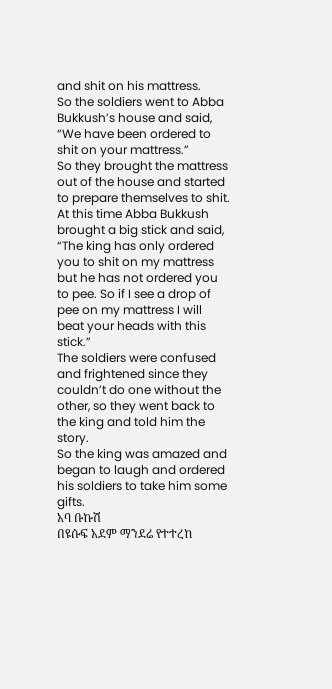and shit on his mattress.
So the soldiers went to Abba Bukkush’s house and said, “We have been ordered to shit on your mattress.”
So they brought the mattress out of the house and started to prepare themselves to shit.
At this time Abba Bukkush brought a big stick and said, “The king has only ordered you to shit on my mattress but he has not ordered you to pee. So if I see a drop of pee on my mattress I will beat your heads with this stick.”
The soldiers were confused and frightened since they couldn’t do one without the other, so they went back to the king and told him the story.
So the king was amazed and began to laugh and ordered his soldiers to take him some gifts.
አባ ቡኩሽ
በዩሱፍ አደም ማንደሬ የተተረከ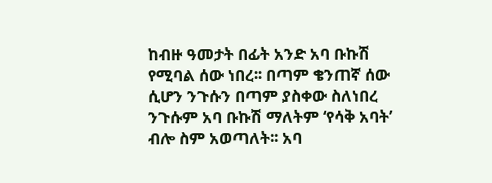ከብዙ ዓመታት በፊት አንድ አባ ቡኩሽ የሚባል ሰው ነበረ፡፡ በጣም ቄንጠኛ ሰው ሲሆን ንጉሱን በጣም ያስቀው ስለነበረ ንጉሱም አባ ቡኩሽ ማለትም ‘የሳቅ አባት’ ብሎ ስም አወጣለት፡፡ አባ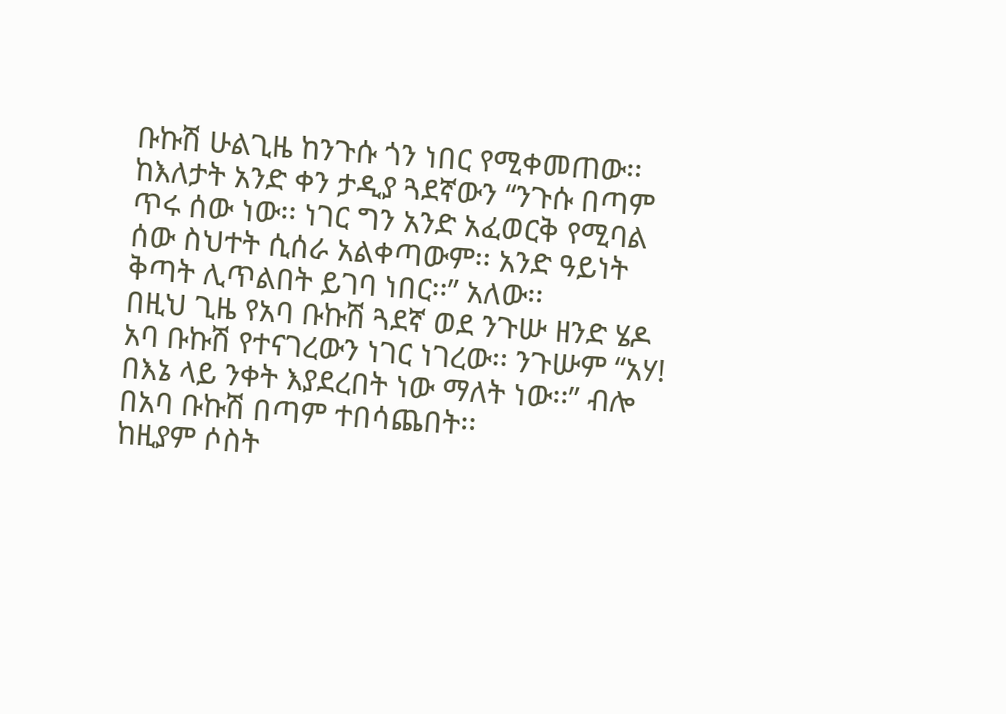ቡኩሽ ሁልጊዜ ከንጉሱ ጎን ነበር የሚቀመጠው፡፡
ከእለታት አንድ ቀን ታዲያ ጓደኛውን “ንጉሱ በጣም ጥሩ ሰው ነው፡፡ ነገር ግን አንድ አፈወርቅ የሚባል ሰው ስህተት ሲሰራ አልቀጣውም፡፡ አንድ ዓይነት ቅጣት ሊጥልበት ይገባ ነበር፡፡” አለው፡፡
በዚህ ጊዜ የአባ ቡኩሽ ጓደኛ ወደ ንጉሡ ዘንድ ሄዶ አባ ቡኩሽ የተናገረውን ነገር ነገረው፡፡ ንጉሡም “አሃ! በእኔ ላይ ንቀት እያደረበት ነው ማለት ነው፡፡” ብሎ በአባ ቡኩሽ በጣም ተበሳጨበት፡፡
ከዚያም ሶስት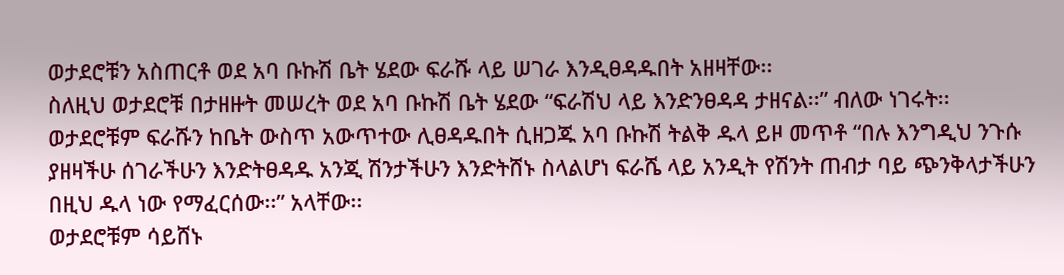ወታደሮቹን አስጠርቶ ወደ አባ ቡኩሽ ቤት ሄደው ፍራሹ ላይ ሠገራ እንዲፀዳዱበት አዘዛቸው፡፡
ስለዚህ ወታደሮቹ በታዘዙት መሠረት ወደ አባ ቡኩሽ ቤት ሄደው “ፍራሽህ ላይ እንድንፀዳዳ ታዘናል፡፡” ብለው ነገሩት፡፡
ወታደሮቹም ፍራሹን ከቤት ውስጥ አውጥተው ሊፀዳዱበት ሲዘጋጁ አባ ቡኩሽ ትልቅ ዱላ ይዞ መጥቶ “በሉ እንግዲህ ንጉሱ ያዘዛችሁ ሰገራችሁን እንድትፀዳዱ አንጂ ሽንታችሁን እንድትሸኑ ስላልሆነ ፍራሼ ላይ አንዲት የሽንት ጠብታ ባይ ጭንቅላታችሁን በዚህ ዱላ ነው የማፈርሰው፡፡” አላቸው፡፡
ወታደሮቹም ሳይሸኑ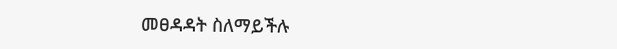መፀዳዳት ስለማይችሉ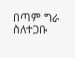በጣም ግራ ስለተጋቡ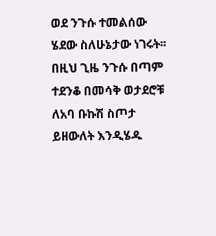ወደ ንጉሱ ተመልሰው ሄደው ስለሁኔታው ነገሩት፡፡
በዚህ ጊዜ ንጉሱ በጣም ተደንቆ በመሳቅ ወታደሮቹ ለአባ ቡኩሽ ስጦታ ይዘውለት እንዲሄዱ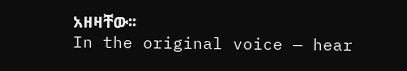አዘዛቸው፡፡
In the original voice — hear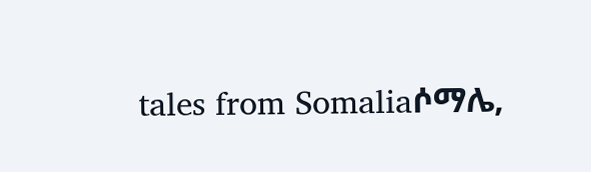tales from Somaliaሶማሌ,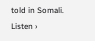told in Somali. Listen ›